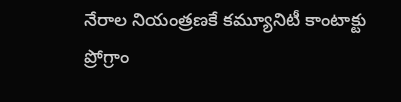నేరాల నియంత్రణకే కమ్యూనిటీ కాంటాక్టు ప్రోగ్రాం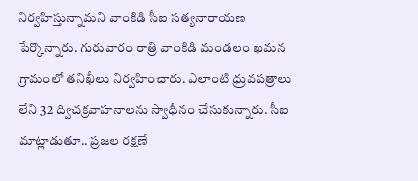నిర్వహిస్తున్నామని వాంకిడి సీఐ సత్యనారాయణ పేర్కొన్నారు. గురువారం రాత్రి వాంకిడి మండలం ఖమన గ్రామంలో తనిఖీలు నిర్వహించారు. ఎలాంటి ధ్రువపత్రాలు లేని 32 ద్విచక్రవాహనాలను స్వాధీనం చేసుకున్నారు. సీఐ మాట్లాడుతూ.. ప్రజల రక్షణే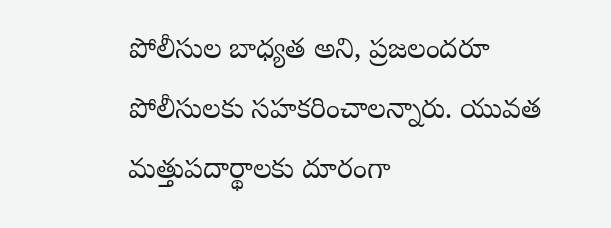పోలీసుల బాధ్యత అని, ప్రజలందరూ పోలీసులకు సహకరించాలన్నారు. యువత మత్తుపదార్థాలకు దూరంగా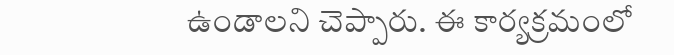ఉండాలని చెప్పారు. ఈ కార్యక్రమంలో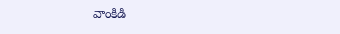వాంకిడి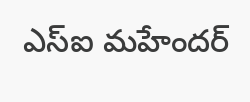ఎస్ఐ మహేందర్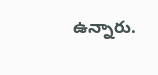ఉన్నారు.